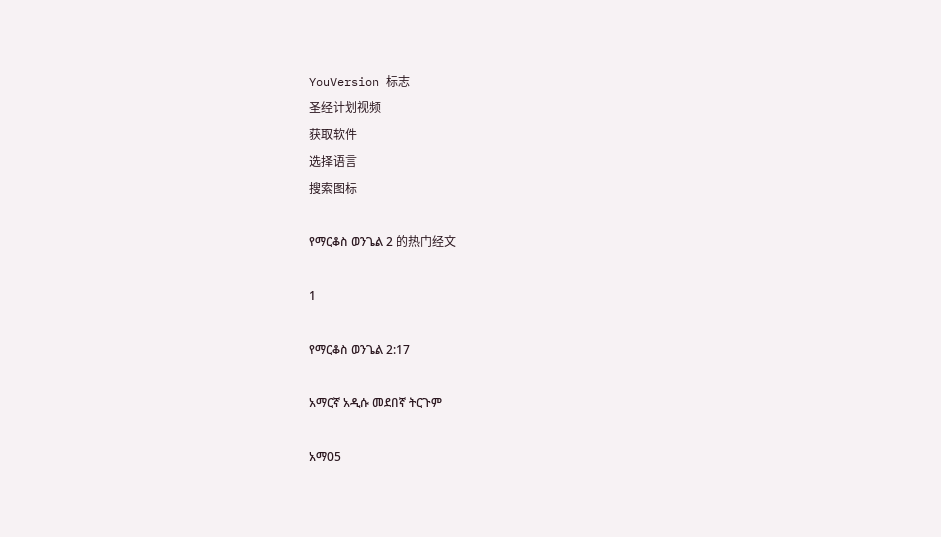YouVersion 标志
圣经计划视频
获取软件
选择语言
搜索图标

የማርቆስ ወንጌል 2 的热门经文

1

የማርቆስ ወንጌል 2:17

አማርኛ አዲሱ መደበኛ ትርጉም

አማ05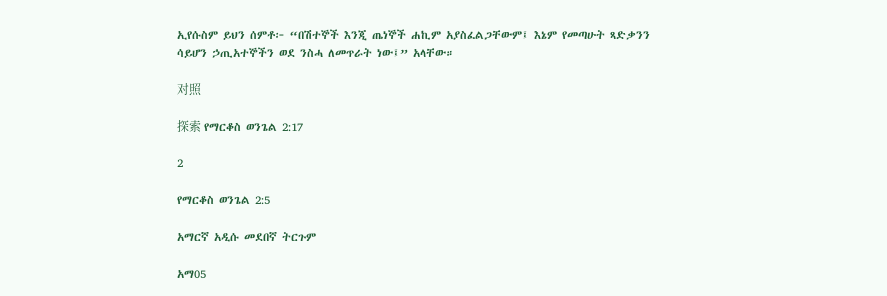ኢየሱስም ይህን ሰምቶ፦ “በሽተኞች እንጂ ጤነኞች ሐኪም አያስፈልጋቸውም፤ እኔም የመጣሁት ጻድቃንን ሳይሆን ኃጢአተኞችን ወደ ንስሓ ለመጥራት ነው፤” አላቸው።

对照

探索 የማርቆስ ወንጌል 2:17

2

የማርቆስ ወንጌል 2:5

አማርኛ አዲሱ መደበኛ ትርጉም

አማ05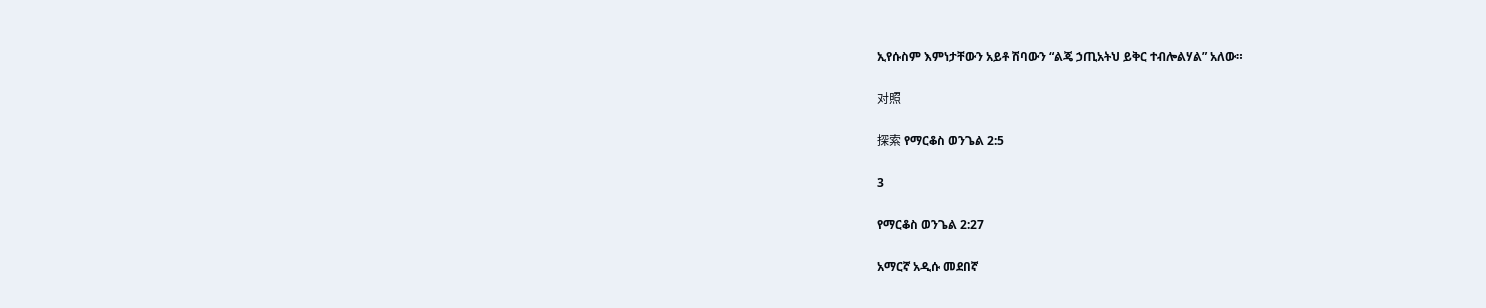ኢየሱስም እምነታቸውን አይቶ ሽባውን “ልጄ ኃጢአትህ ይቅር ተብሎልሃል” አለው።

对照

探索 የማርቆስ ወንጌል 2:5

3

የማርቆስ ወንጌል 2:27

አማርኛ አዲሱ መደበኛ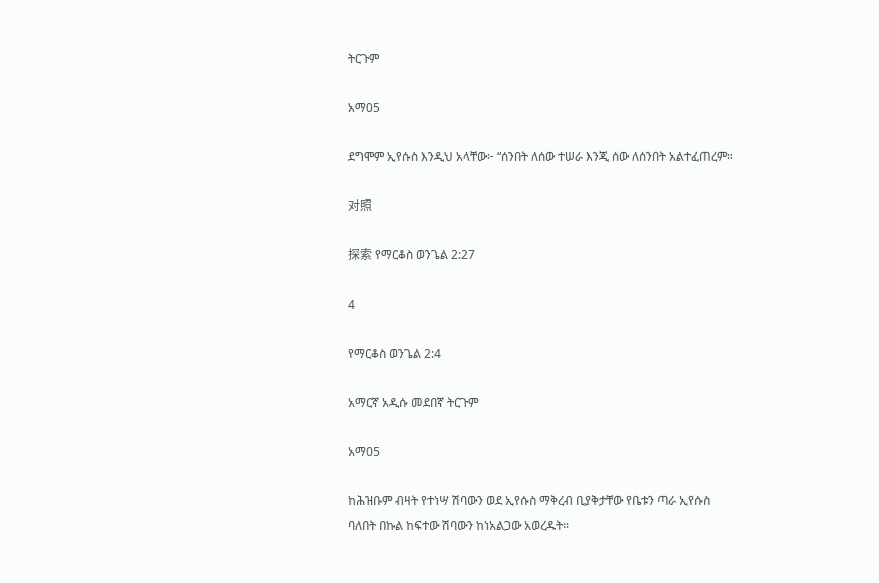ትርጉም

አማ05

ደግሞም ኢየሱስ እንዲህ አላቸው፦ “ሰንበት ለሰው ተሠራ እንጂ ሰው ለሰንበት አልተፈጠረም።

对照

探索 የማርቆስ ወንጌል 2:27

4

የማርቆስ ወንጌል 2:4

አማርኛ አዲሱ መደበኛ ትርጉም

አማ05

ከሕዝቡም ብዛት የተነሣ ሽባውን ወደ ኢየሱስ ማቅረብ ቢያቅታቸው የቤቱን ጣራ ኢየሱስ ባለበት በኩል ከፍተው ሽባውን ከነአልጋው አወረዱት።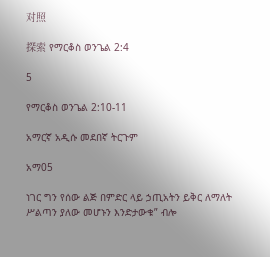对照

探索 የማርቆስ ወንጌል 2:4

5

የማርቆስ ወንጌል 2:10-11

አማርኛ አዲሱ መደበኛ ትርጉም

አማ05

ነገር ግን የሰው ልጅ በምድር ላይ ኃጢአትን ይቅር ለማለት ሥልጣን ያለው መሆኑን እንድታውቁ” ብሎ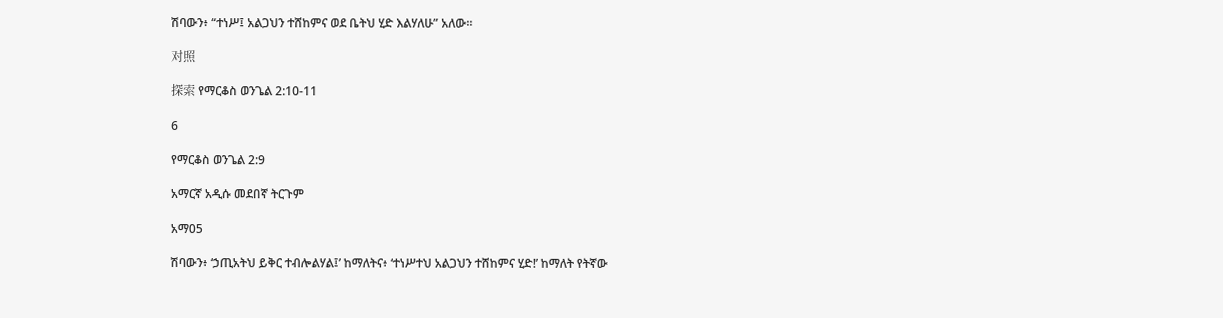ሽባውን፥ “ተነሥ፤ አልጋህን ተሸከምና ወደ ቤትህ ሂድ እልሃለሁ” አለው።

对照

探索 የማርቆስ ወንጌል 2:10-11

6

የማርቆስ ወንጌል 2:9

አማርኛ አዲሱ መደበኛ ትርጉም

አማ05

ሽባውን፥ ‘ኃጢአትህ ይቅር ተብሎልሃል፤’ ከማለትና፥ ‘ተነሥተህ አልጋህን ተሸከምና ሂድ!’ ከማለት የትኛው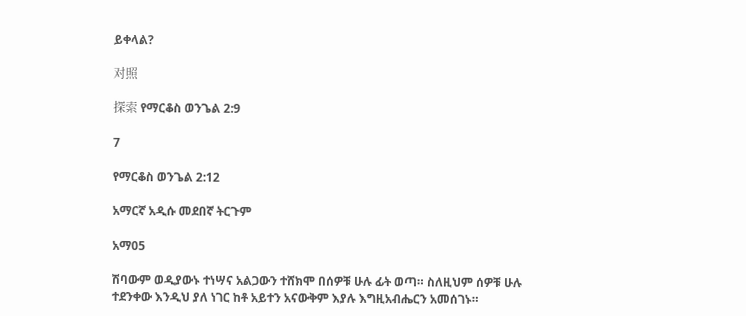ይቀላል?

对照

探索 የማርቆስ ወንጌል 2:9

7

የማርቆስ ወንጌል 2:12

አማርኛ አዲሱ መደበኛ ትርጉም

አማ05

ሽባውም ወዲያውኑ ተነሣና አልጋውን ተሸክሞ በሰዎቹ ሁሉ ፊት ወጣ። ስለዚህም ሰዎቹ ሁሉ ተደንቀው እንዲህ ያለ ነገር ከቶ አይተን አናውቅም እያሉ እግዚአብሔርን አመሰገኑ።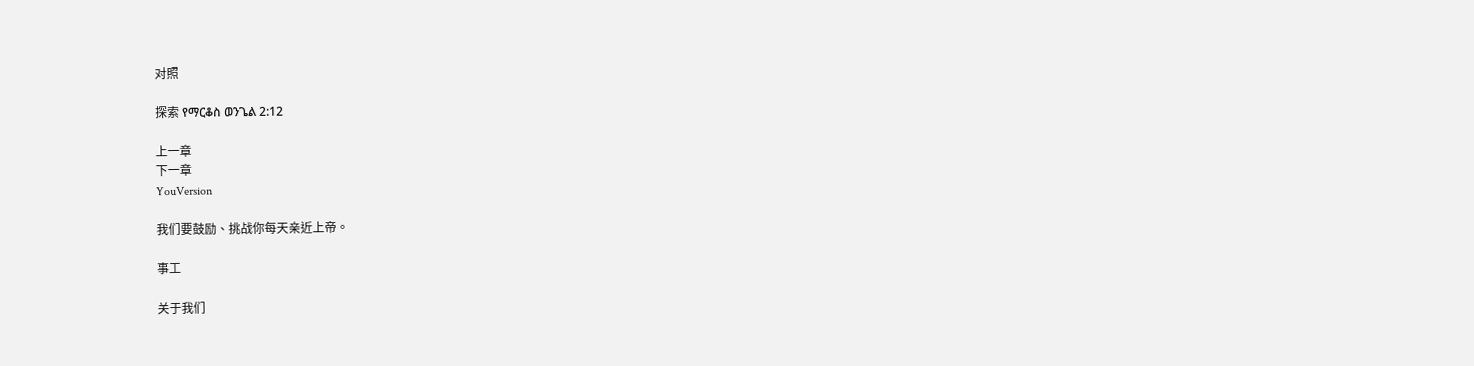对照

探索 የማርቆስ ወንጌል 2:12

上一章
下一章
YouVersion

我们要鼓励、挑战你每天亲近上帝。

事工

关于我们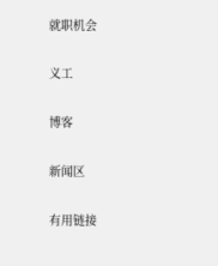就职机会

义工

博客

新闻区

有用链接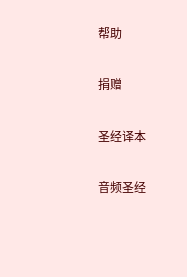帮助

捐赠

圣经译本

音频圣经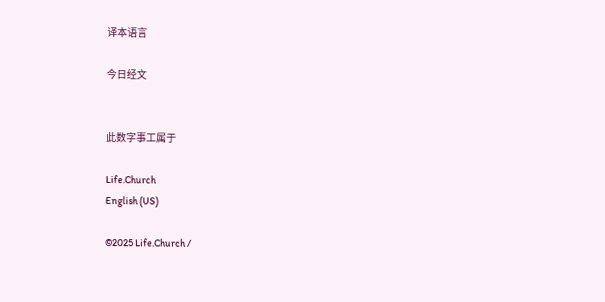译本语言

今日经文


此数字事工属于

Life.Church
English (US)

©2025 Life.Church /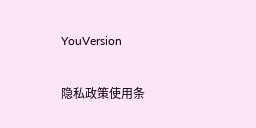YouVersion

隐私政策使用条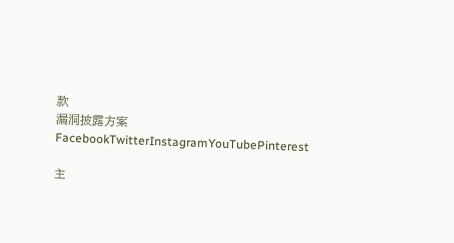款
漏洞披露方案
FacebookTwitterInstagramYouTubePinterest

主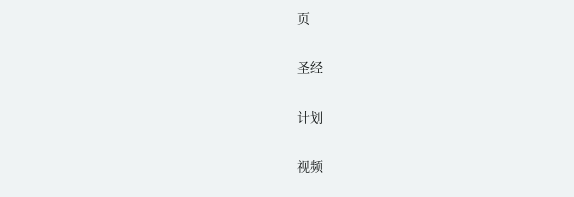页

圣经

计划

视频